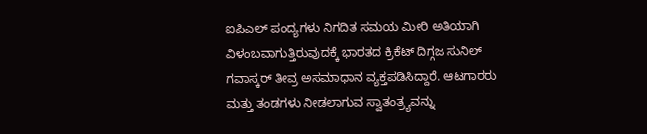ಐಪಿಎಲ್ ಪಂದ್ಯಗಳು ನಿಗದಿತ ಸಮಯ ಮೀರಿ ಅತಿಯಾಗಿ ವಿಳಂಬವಾಗುತ್ತಿರುವುದಕ್ಕೆ ಭಾರತದ ಕ್ರಿಕೆಟ್ ದಿಗ್ಗಜ ಸುನಿಲ್ ಗವಾಸ್ಕರ್ ತೀವ್ರ ಅಸಮಾಧಾನ ವ್ಯಕ್ತಪಡಿಸಿದ್ದಾರೆ. ಆಟಗಾರರು ಮತ್ತು ತಂಡಗಳು ನೀಡಲಾಗುವ ಸ್ವಾತಂತ್ರ್ಯವನ್ನು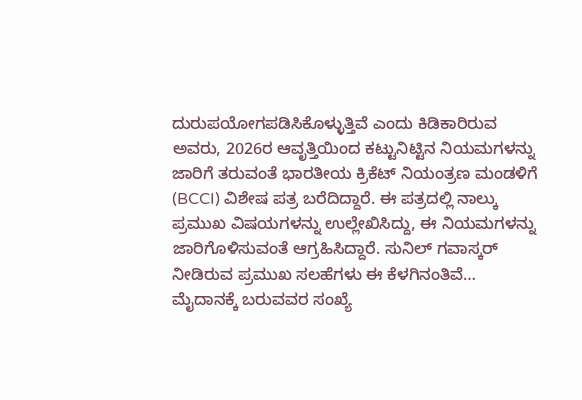ದುರುಪಯೋಗಪಡಿಸಿಕೊಳ್ಳುತ್ತಿವೆ ಎಂದು ಕಿಡಿಕಾರಿರುವ ಅವರು, 2026ರ ಆವೃತ್ತಿಯಿಂದ ಕಟ್ಟುನಿಟ್ಟಿನ ನಿಯಮಗಳನ್ನು ಜಾರಿಗೆ ತರುವಂತೆ ಭಾರತೀಯ ಕ್ರಿಕೆಟ್ ನಿಯಂತ್ರಣ ಮಂಡಳಿಗೆ (BCCI) ವಿಶೇಷ ಪತ್ರ ಬರೆದಿದ್ದಾರೆ. ಈ ಪತ್ರದಲ್ಲಿ ನಾಲ್ಕು ಪ್ರಮುಖ ವಿಷಯಗಳನ್ನು ಉಲ್ಲೇಖಿಸಿದ್ದು, ಈ ನಿಯಮಗಳನ್ನು ಜಾರಿಗೊಳಿಸುವಂತೆ ಆಗ್ರಹಿಸಿದ್ದಾರೆ. ಸುನಿಲ್ ಗವಾಸ್ಕರ್ ನೀಡಿರುವ ಪ್ರಮುಖ ಸಲಹೆಗಳು ಈ ಕೆಳಗಿನಂತಿವೆ…
ಮೈದಾನಕ್ಕೆ ಬರುವವರ ಸಂಖ್ಯೆ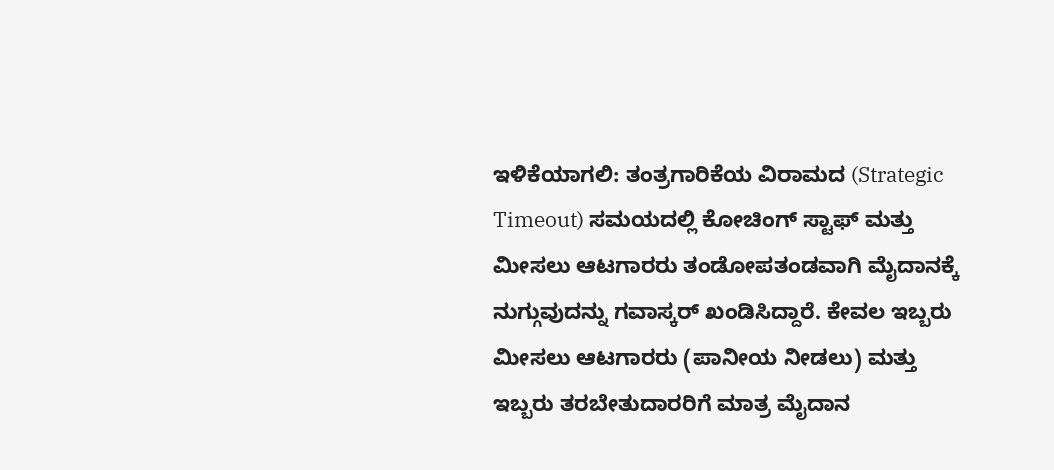ಇಳಿಕೆಯಾಗಲಿ: ತಂತ್ರಗಾರಿಕೆಯ ವಿರಾಮದ (Strategic Timeout) ಸಮಯದಲ್ಲಿ ಕೋಚಿಂಗ್ ಸ್ಟಾಫ್ ಮತ್ತು ಮೀಸಲು ಆಟಗಾರರು ತಂಡೋಪತಂಡವಾಗಿ ಮೈದಾನಕ್ಕೆ ನುಗ್ಗುವುದನ್ನು ಗವಾಸ್ಕರ್ ಖಂಡಿಸಿದ್ದಾರೆ. ಕೇವಲ ಇಬ್ಬರು ಮೀಸಲು ಆಟಗಾರರು (ಪಾನೀಯ ನೀಡಲು) ಮತ್ತು ಇಬ್ಬರು ತರಬೇತುದಾರರಿಗೆ ಮಾತ್ರ ಮೈದಾನ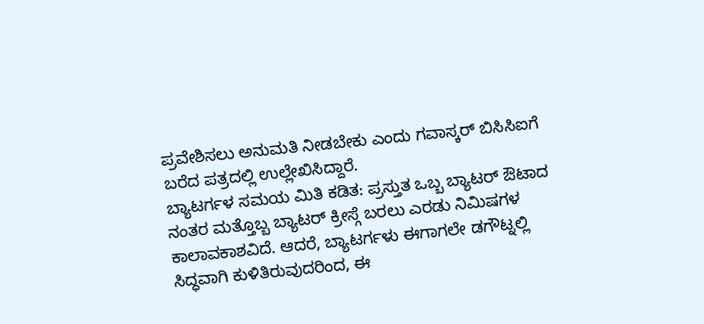ಪ್ರವೇಶಿಸಲು ಅನುಮತಿ ನೀಡಬೇಕು ಎಂದು ಗವಾಸ್ಕರ್ ಬಿಸಿಸಿಐಗೆ ಬರೆದ ಪತ್ರದಲ್ಲಿ ಉಲ್ಲೇಖಿಸಿದ್ದಾರೆ.
ಬ್ಯಾಟರ್ಗಳ ಸಮಯ ಮಿತಿ ಕಡಿತ: ಪ್ರಸ್ತುತ ಒಬ್ಬ ಬ್ಯಾಟರ್ ಔಟಾದ ನಂತರ ಮತ್ತೊಬ್ಬ ಬ್ಯಾಟರ್ ಕ್ರೀಸ್ಗೆ ಬರಲು ಎರಡು ನಿಮಿಷಗಳ ಕಾಲಾವಕಾಶವಿದೆ. ಆದರೆ, ಬ್ಯಾಟರ್ಗಳು ಈಗಾಗಲೇ ಡಗೌಟ್ನಲ್ಲಿ ಸಿದ್ಧವಾಗಿ ಕುಳಿತಿರುವುದರಿಂದ, ಈ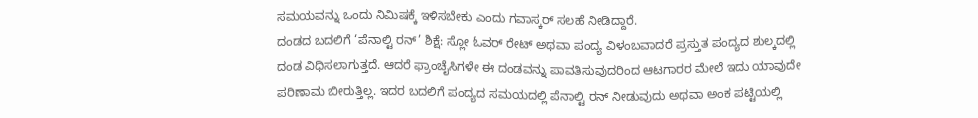ಸಮಯವನ್ನು ಒಂದು ನಿಮಿಷಕ್ಕೆ ಇಳಿಸಬೇಕು ಎಂದು ಗವಾಸ್ಕರ್ ಸಲಹೆ ನೀಡಿದ್ದಾರೆ.
ದಂಡದ ಬದಲಿಗೆ ‘ಪೆನಾಲ್ಟಿ ರನ್’ ಶಿಕ್ಷೆ: ಸ್ಲೋ ಓವರ್ ರೇಟ್ ಅಥವಾ ಪಂದ್ಯ ವಿಳಂಬವಾದರೆ ಪ್ರಸ್ತುತ ಪಂದ್ಯದ ಶುಲ್ಕದಲ್ಲಿ ದಂಡ ವಿಧಿಸಲಾಗುತ್ತದೆ. ಆದರೆ ಫ್ರಾಂಚೈಸಿಗಳೇ ಈ ದಂಡವನ್ನು ಪಾವತಿಸುವುದರಿಂದ ಆಟಗಾರರ ಮೇಲೆ ಇದು ಯಾವುದೇ ಪರಿಣಾಮ ಬೀರುತ್ತಿಲ್ಲ. ಇದರ ಬದಲಿಗೆ ಪಂದ್ಯದ ಸಮಯದಲ್ಲಿ ಪೆನಾಲ್ಟಿ ರನ್ ನೀಡುವುದು ಅಥವಾ ಅಂಕ ಪಟ್ಟಿಯಲ್ಲಿ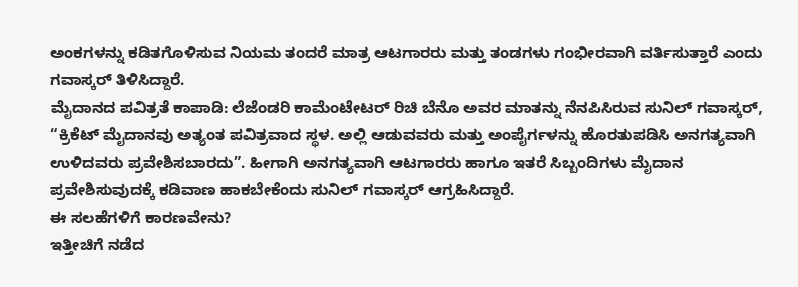ಅಂಕಗಳನ್ನು ಕಡಿತಗೊಳಿಸುವ ನಿಯಮ ತಂದರೆ ಮಾತ್ರ ಆಟಗಾರರು ಮತ್ತು ತಂಡಗಳು ಗಂಭೀರವಾಗಿ ವರ್ತಿಸುತ್ತಾರೆ ಎಂದು ಗವಾಸ್ಕರ್ ತಿಳಿಸಿದ್ದಾರೆ.
ಮೈದಾನದ ಪವಿತ್ರತೆ ಕಾಪಾಡಿ: ಲೆಜೆಂಡರಿ ಕಾಮೆಂಟೇಟರ್ ರಿಚಿ ಬೆನೊ ಅವರ ಮಾತನ್ನು ನೆನಪಿಸಿರುವ ಸುನಿಲ್ ಗವಾಸ್ಕರ್, “ಕ್ರಿಕೆಟ್ ಮೈದಾನವು ಅತ್ಯಂತ ಪವಿತ್ರವಾದ ಸ್ಥಳ. ಅಲ್ಲಿ ಆಡುವವರು ಮತ್ತು ಅಂಪೈರ್ಗಳನ್ನು ಹೊರತುಪಡಿಸಿ ಅನಗತ್ಯವಾಗಿ ಉಳಿದವರು ಪ್ರವೇಶಿಸಬಾರದು”. ಹೀಗಾಗಿ ಅನಗತ್ಯವಾಗಿ ಆಟಗಾರರು ಹಾಗೂ ಇತರೆ ಸಿಬ್ಬಂದಿಗಳು ಮೈದಾನ ಪ್ರವೇಶಿಸುವುದಕ್ಕೆ ಕಡಿವಾಣ ಹಾಕಬೇಕೆಂದು ಸುನಿಲ್ ಗವಾಸ್ಕರ್ ಆಗ್ರಹಿಸಿದ್ದಾರೆ.
ಈ ಸಲಹೆಗಳಿಗೆ ಕಾರಣವೇನು?
ಇತ್ತೀಚಿಗೆ ನಡೆದ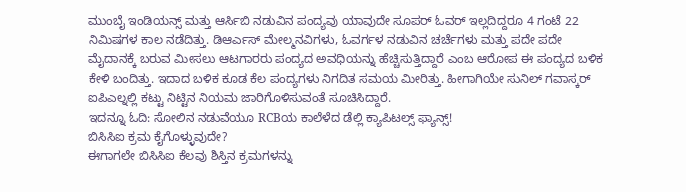ಮುಂಬೈ ಇಂಡಿಯನ್ಸ್ ಮತ್ತು ಆರ್ಸಿಬಿ ನಡುವಿನ ಪಂದ್ಯವು ಯಾವುದೇ ಸೂಪರ್ ಓವರ್ ಇಲ್ಲದಿದ್ದರೂ 4 ಗಂಟೆ 22 ನಿಮಿಷಗಳ ಕಾಲ ನಡೆದಿತ್ತು. ಡಿಆರ್ಎಸ್ ಮೇಲ್ಮನವಿಗಳು, ಓವರ್ಗಳ ನಡುವಿನ ಚರ್ಚೆಗಳು ಮತ್ತು ಪದೇ ಪದೇ ಮೈದಾನಕ್ಕೆ ಬರುವ ಮೀಸಲು ಆಟಗಾರರು ಪಂದ್ಯದ ಅವಧಿಯನ್ನು ಹೆಚ್ಚಿಸುತ್ತಿದ್ದಾರೆ ಎಂಬ ಆರೋಪ ಈ ಪಂದ್ಯದ ಬಳಿಕ ಕೇಳಿ ಬಂದಿತ್ತು. ಇದಾದ ಬಳಿಕ ಕೂಡ ಕೆಲ ಪಂದ್ಯಗಳು ನಿಗದಿತ ಸಮಯ ಮೀರಿತ್ತು. ಹೀಗಾಗಿಯೇ ಸುನಿಲ್ ಗವಾಸ್ಕರ್ ಐಪಿಎಲ್ನಲ್ಲಿ ಕಟ್ಟು ನಿಟ್ಟಿನ ನಿಯಮ ಜಾರಿಗೊಳಿಸುವಂತೆ ಸೂಚಿಸಿದ್ದಾರೆ.
ಇದನ್ನೂ ಓದಿ: ಸೋಲಿನ ನಡುವೆಯೂ RCBಯ ಕಾಲೆಳೆದ ಡೆಲ್ಲಿ ಕ್ಯಾಪಿಟಲ್ಸ್ ಫ್ಯಾನ್ಸ್!
ಬಿಸಿಸಿಐ ಕ್ರಮ ಕೈಗೊಳ್ಳುವುದೇ?
ಈಗಾಗಲೇ ಬಿಸಿಸಿಐ ಕೆಲವು ಶಿಸ್ತಿನ ಕ್ರಮಗಳನ್ನು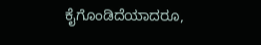ಕೈಗೊಂಡಿದೆಯಾದರೂ,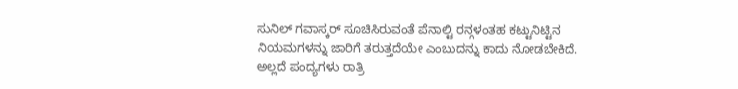ಸುನಿಲ್ ಗವಾಸ್ಕರ್ ಸೂಚಿಸಿರುವಂತೆ ಪೆನಾಲ್ಟಿ ರನ್ಗಳಂತಹ ಕಟ್ಟುನಿಟ್ಟಿನ ನಿಯಮಗಳನ್ನು ಜಾರಿಗೆ ತರುತ್ತದೆಯೇ ಎಂಬುದನ್ನು ಕಾದು ನೋಡಬೇಕಿದೆ. ಅಲ್ಲದೆ ಪಂದ್ಯಗಳು ರಾತ್ರಿ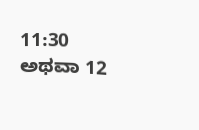11:30 ಅಥವಾ 12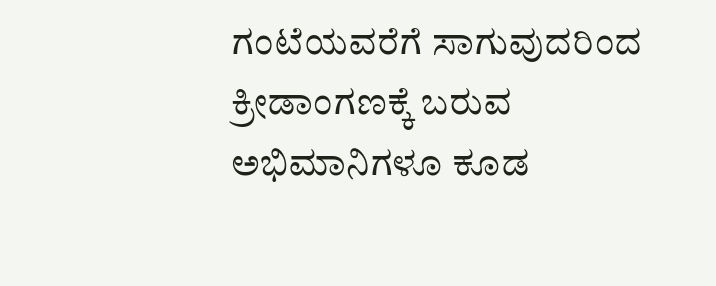ಗಂಟೆಯವರೆಗೆ ಸಾಗುವುದರಿಂದ ಕ್ರೀಡಾಂಗಣಕ್ಕೆ ಬರುವ ಅಭಿಮಾನಿಗಳೂ ಕೂಡ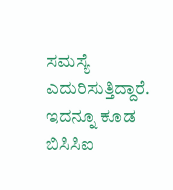ಸಮಸ್ಯೆ ಎದುರಿಸುತ್ತಿದ್ದಾರೆ. ಇದನ್ನೂ ಕೂಡ ಬಿಸಿಸಿಐ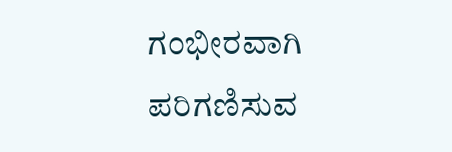ಗಂಭೀರವಾಗಿ ಪರಿಗಣಿಸುವ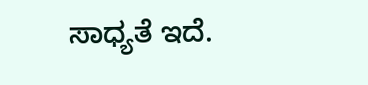ಸಾಧ್ಯತೆ ಇದೆ.